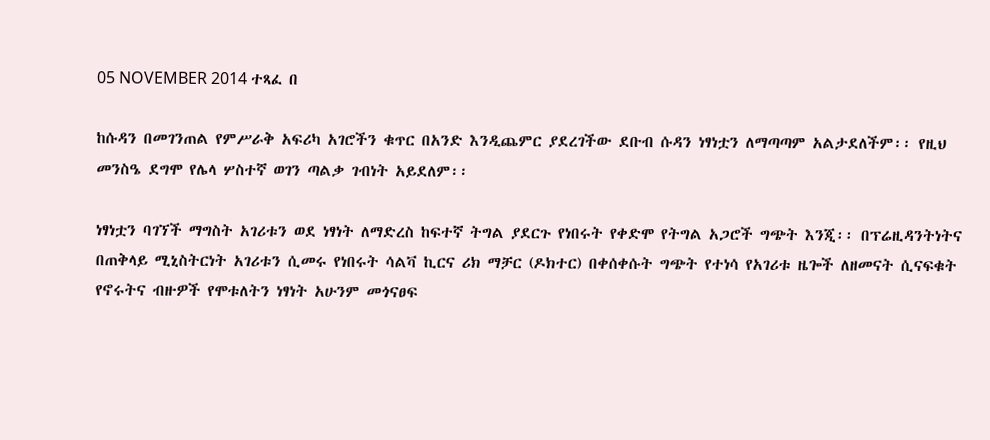05 NOVEMBER 2014 ተጻፈ በ

ከሱዳን በመገንጠል የምሥራቅ አፍሪካ አገሮችን ቁጥር በአንድ እንዲጨምር ያደረገችው ደቡብ ሱዳን ነፃነቷን ለማጣጣም አልታደለችም፡፡ የዚህ መንስዔ ደግሞ የሌላ ሦስተኛ ወገን ጣልቃ ገብነት አይደለም፡፡

ነፃነቷን ባገኘች ማግስት አገሪቱን ወደ ነፃነት ለማድረስ ከፍተኛ ትግል ያደርጉ የነበሩት የቀድሞ የትግል አጋሮች ግጭት እንጂ፡፡ በፕሬዚዳንትነትና በጠቅላይ ሚኒስትርነት አገሪቱን ሲመሩ የነበሩት ሳልቫ ኪርና ሪክ ማቻር (ዶክተር) በቀሰቀሱት ግጭት የተነሳ የአገሪቱ ዜጐች ለዘመናት ሲናፍቁት የኖሩትና ብዙዎች የሞቱለትን ነፃነት አሁንም መጎናፀፍ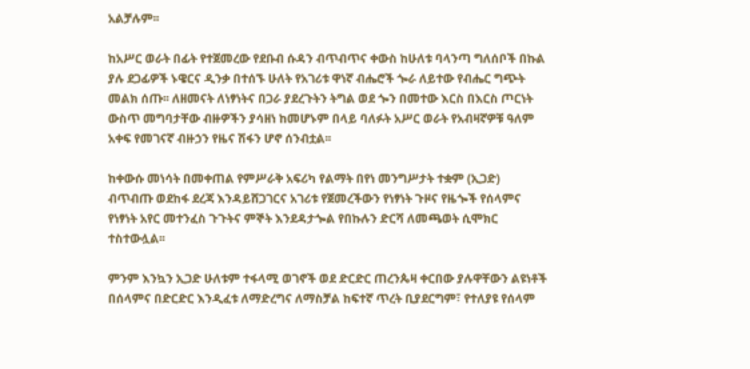አልቻሉም፡፡

ከአሥር ወራት በፊት የተጀመረው የደቡብ ሱዳን ብጥብጥና ቀውስ ከሁለቱ ባላንጣ ግለሰቦች በኩል ያሉ ደጋፊዎች ኑዌርና ዲንቃ በተሰኙ ሁለት የአገሪቱ ዋነኛ ብሔሮች ጐራ ለይተው የብሔር ግጭት መልክ ሰጡ፡፡ ለዘመናት ለነፃነትና በጋራ ያደረጉትን ትግል ወደ ጐን በመተው እርስ በእርስ ጦርነት ውስጥ መግባታቸው ብዙዎችን ያሳዘነ ከመሆኑም በላይ ባለፉት አሥር ወራት የአብዛኛዎቹ ዓለም አቀፍ የመገናኛ ብዙኃን የዜና ሽፋን ሆኖ ሰንብቷል፡፡

ከቀውሱ መነሳት በመቀጠል የምሥራቅ አፍሪካ የልማት በየነ መንግሥታት ተቋም (ኢጋድ) ብጥብጡ ወደከፋ ደረጃ እንዳይሸጋገርና አገሪቱ የጀመረችውን የነፃነት ጉዞና የዜጐች የሰላምና የነፃነት አየር መተንፈስ ጉጉትና ምኞት እንደዳታጐል የበኩሉን ድርሻ ለመጫወት ሲሞክር ተስተውሏል፡፡

ምንም እንኳን ኢጋድ ሁለቱም ተፋላሚ ወገኖች ወደ ድርድር ጠረንጴዛ ቀርበው ያሉዋቸውን ልዩነቶች በሰላምና በድርድር እንዲፈቱ ለማድረግና ለማስቻል ከፍተኛ ጥረት ቢያደርግም፣ የተለያዩ የሰላም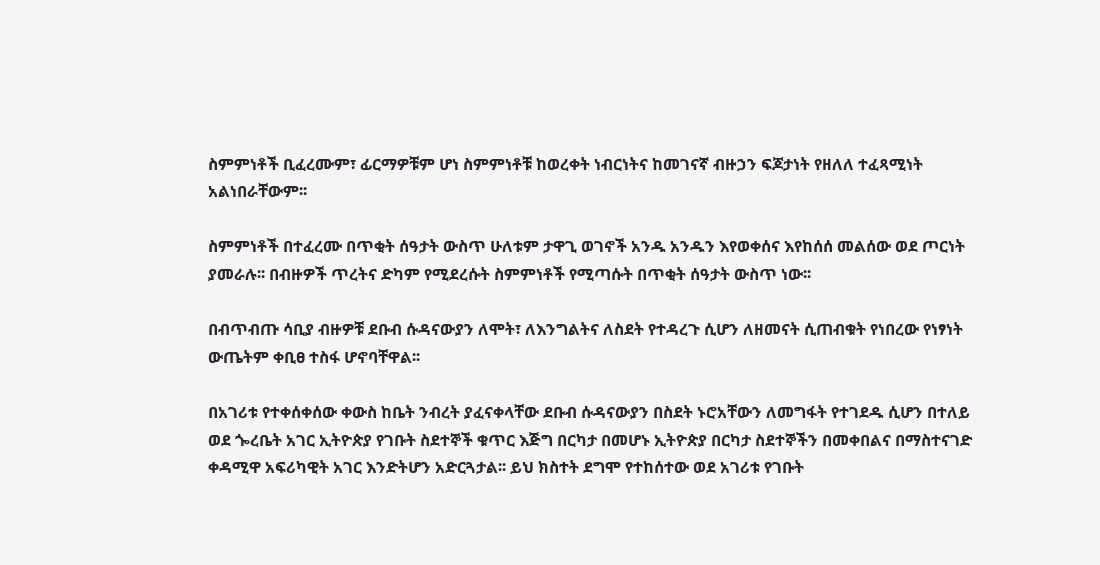ስምምነቶች ቢፈረሙም፣ ፊርማዎቹም ሆነ ስምምነቶቹ ከወረቀት ነብርነትና ከመገናኛ ብዙኃን ፍጆታነት የዘለለ ተፈጻሚነት አልነበራቸውም፡፡

ስምምነቶች በተፈረሙ በጥቂት ሰዓታት ውስጥ ሁለቱም ታዋጊ ወገኖች አንዱ አንዱን እየወቀሰና እየከሰሰ መልሰው ወደ ጦርነት ያመራሉ፡፡ በብዙዎች ጥረትና ድካም የሚደረሱት ስምምነቶች የሚጣሱት በጥቂት ሰዓታት ውስጥ ነው፡፡

በብጥብጡ ሳቢያ ብዙዎቹ ደቡብ ሱዳናውያን ለሞት፣ ለእንግልትና ለስደት የተዳረጉ ሲሆን ለዘመናት ሲጠብቁት የነበረው የነፃነት ውጤትም ቀቢፀ ተስፋ ሆኖባቸዋል፡፡

በአገሪቱ የተቀሰቀሰው ቀውስ ከቤት ንብረት ያፈናቀላቸው ደቡብ ሱዳናውያን በስደት ኑሮአቸውን ለመግፋት የተገደዱ ሲሆን በተለይ ወደ ጐረቤት አገር ኢትዮጵያ የገቡት ስደተኞች ቁጥር እጅግ በርካታ በመሆኑ ኢትዮጵያ በርካታ ስደተኞችን በመቀበልና በማስተናገድ ቀዳሚዋ አፍሪካዊት አገር እንድትሆን አድርጓታል፡፡ ይህ ክስተት ደግሞ የተከሰተው ወደ አገሪቱ የገቡት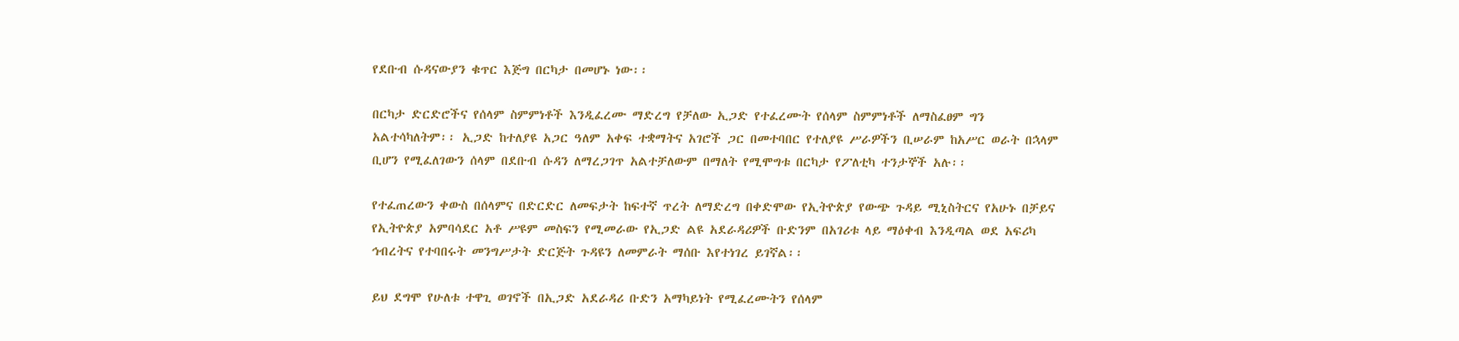የደቡብ ሱዳናውያን ቁጥር እጅግ በርካታ በመሆኑ ነው፡፡

በርካታ ድርድሮችና የሰላም ስምምነቶች እንዲፈረሙ ማድረግ የቻለው ኢጋድ የተፈረሙት የሰላም ስምምነቶች ለማስፈፀም ግን አልተሳካለትም፡፡ ኢጋድ ከተለያዩ አጋር ዓለም አቀፍ ተቋማትና አገሮች ጋር በመተባበር የተለያዩ ሥራዎችን ቢሠራም ከአሥር ወራት በኋላም ቢሆን የሚፈለገውን ሰላም በደቡብ ሱዳን ለማረጋገጥ አልተቻለውም በማለት የሚሞግቱ በርካታ የፖለቲካ ተንታኞች አሉ፡፡

የተፈጠረውን ቀውስ በሰላምና በድርድር ለመፍታት ከፍተኛ ጥረት ለማድረግ በቀድሞው የኢትዮጵያ የውጭ ጉዳይ ሚኒስትርና የአሁኑ በቻይና የኢትዮጵያ አምባሳደር አቶ ሥዩም መስፍን የሚመራው የኢጋድ ልዩ አደራዳሪዎች ቡድንም በአገሪቱ ላይ ማዕቀብ እንዲጣል ወደ አፍሪካ ኅብረትና የተባበሩት መንግሥታት ድርጅት ጉዳዩን ለመምራት ማሰቡ እየተነገረ ይገኛል፡፡

ይህ ደግሞ የሁለቱ ተዋጊ ወገኖች በኢጋድ አደራዳሪ ቡድን አማካይነት የሚፈረሙትን የሰላም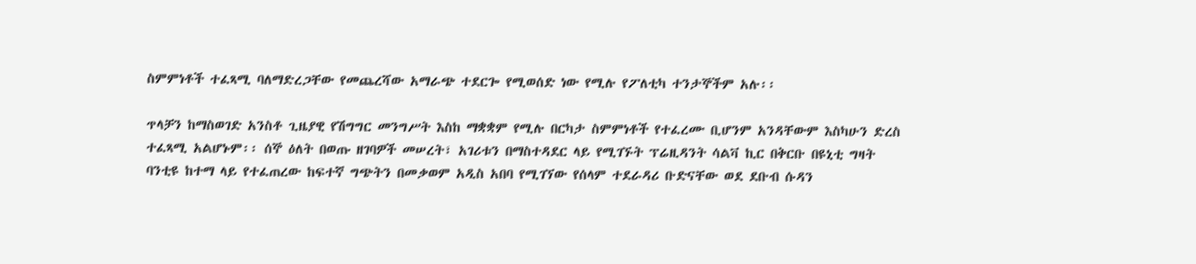ስምምነቶች ተፈጻሚ ባለማድረጋቸው የመጨረሻው አማራጭ ተደርጐ የሚወሰድ ነው የሚሉ የፖለቲካ ተንታኞችም አሉ፡፡

ጥላቻን ከማስወገድ አንስቶ ጊዜያዊ የሽግግር መንግሥት እስከ ማቋቋም የሚሉ በርካታ ስምምነቶች የተፈረሙ ቢሆንም አንዳቸውም እስካሁን ድረስ ተፈጻሚ አልሆኑም፡፡ ሰኞ ዕለት በወጡ ዘገባዎች መሠረት፣ አገሪቱን በማስተዳደር ላይ የሚገኙት ፕሬዚዳንት ሳልቫ ኪር በቅርቡ በዩኒቲ ግዛት ባንቲዩ ከተማ ላይ የተፈጠረው ከፍተኛ ግጭትን በመቃወም አዲስ አበባ የሚገኘው የሰላም ተደራዳሪ ቡድናቸው ወደ ደቡብ ሱዳን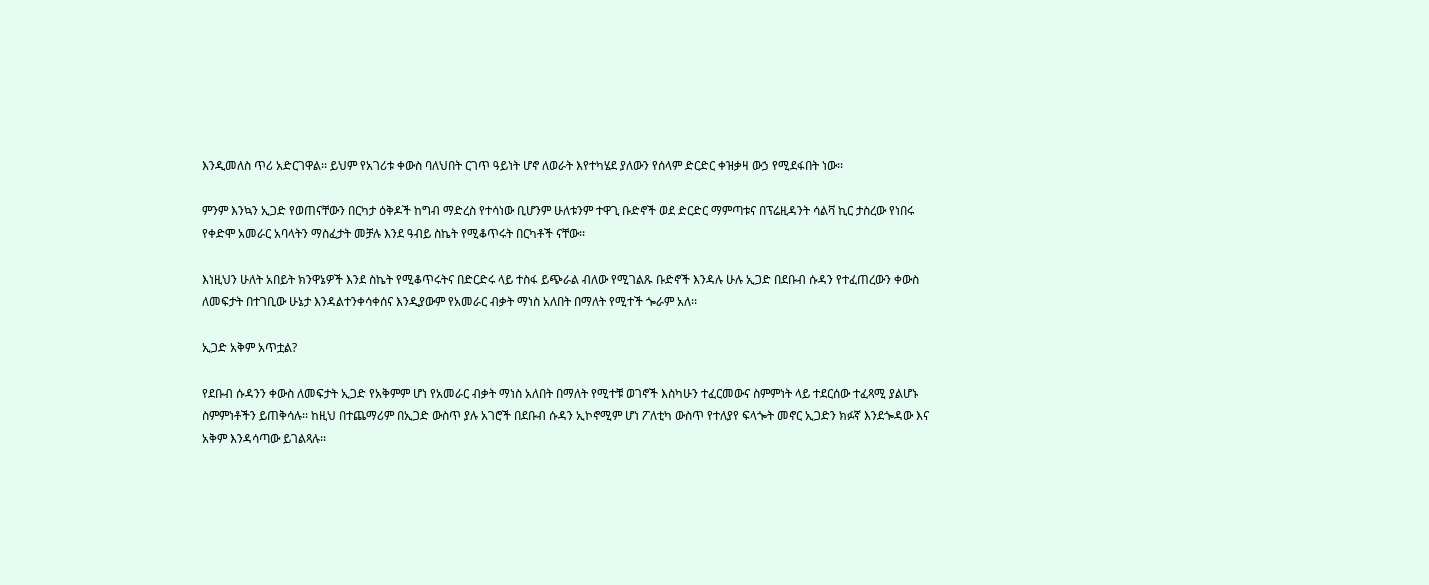እንዲመለስ ጥሪ አድርገዋል፡፡ ይህም የአገሪቱ ቀውስ ባለህበት ርገጥ ዓይነት ሆኖ ለወራት እየተካሄደ ያለውን የሰላም ድርድር ቀዝቃዛ ውኃ የሚደፋበት ነው፡፡

ምንም እንኳን ኢጋድ የወጠናቸውን በርካታ ዕቅዶች ከግብ ማድረስ የተሳነው ቢሆንም ሁለቱንም ተዋጊ ቡድኖች ወደ ድርድር ማምጣቱና በፕሬዚዳንት ሳልቫ ኪር ታስረው የነበሩ የቀድሞ አመራር አባላትን ማስፈታት መቻሉ እንደ ዓብይ ስኬት የሚቆጥሩት በርካቶች ናቸው፡፡

እነዚህን ሁለት አበይት ክንዋኔዎች እንደ ስኬት የሚቆጥሩትና በድርድሩ ላይ ተስፋ ይጭራል ብለው የሚገልጹ ቡድኖች እንዳሉ ሁሉ ኢጋድ በደቡብ ሱዳን የተፈጠረውን ቀውስ ለመፍታት በተገቢው ሁኔታ እንዳልተንቀሳቀሰና እንዲያውም የአመራር ብቃት ማነስ አለበት በማለት የሚተች ጐራም አለ፡፡

ኢጋድ አቅም አጥቷል?

የደቡብ ሱዳንን ቀውስ ለመፍታት ኢጋድ የአቅምም ሆነ የአመራር ብቃት ማነስ አለበት በማለት የሚተቹ ወገኖች እስካሁን ተፈርመውና ስምምነት ላይ ተደርሰው ተፈጻሚ ያልሆኑ ስምምነቶችን ይጠቅሳሉ፡፡ ከዚህ በተጨማሪም በኢጋድ ውስጥ ያሉ አገሮች በደቡብ ሱዳን ኢኮኖሚም ሆነ ፖለቲካ ውስጥ የተለያየ ፍላጐት መኖር ኢጋድን ክፉኛ እንደጐዳው እና አቅም እንዳሳጣው ይገልጻሉ፡፡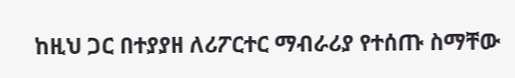ከዚህ ጋር በተያያዘ ለሪፖርተር ማብራሪያ የተሰጡ ስማቸው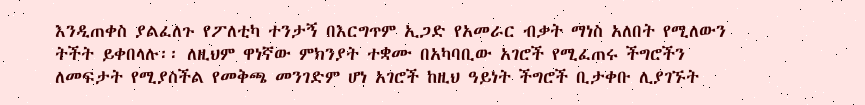እንዲጠቀስ ያልፈለጉ የፖለቲካ ተንታኝ በእርግጥም ኢጋድ የአመራር ብቃት ማነስ አለበት የሚለውን ትችት ይቀበላሉ፡፡ ለዚህም ዋነኛው ምክንያት ተቋሙ በአካባቢው አገሮች የሚፈጠሩ ችግሮችን ለመፍታት የሚያስችል የመቅጫ መንገድም ሆነ አገሮች ከዚህ ዓይነት ችግሮች ቢታቀቡ ሊያገኙት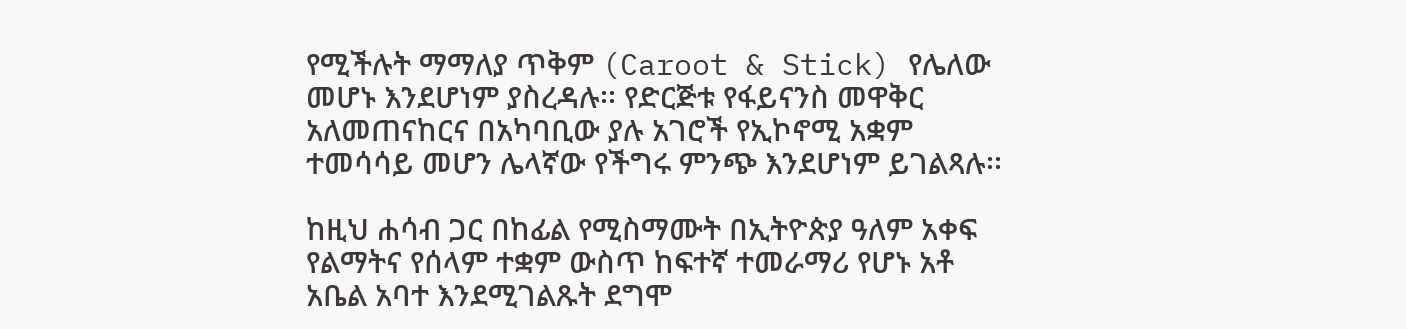የሚችሉት ማማለያ ጥቅም (Caroot & Stick) የሌለው መሆኑ እንደሆነም ያስረዳሉ፡፡ የድርጅቱ የፋይናንስ መዋቅር አለመጠናከርና በአካባቢው ያሉ አገሮች የኢኮኖሚ አቋም ተመሳሳይ መሆን ሌላኛው የችግሩ ምንጭ እንደሆነም ይገልጻሉ፡፡

ከዚህ ሐሳብ ጋር በከፊል የሚስማሙት በኢትዮጵያ ዓለም አቀፍ የልማትና የሰላም ተቋም ውስጥ ከፍተኛ ተመራማሪ የሆኑ አቶ አቤል አባተ እንደሚገልጹት ደግሞ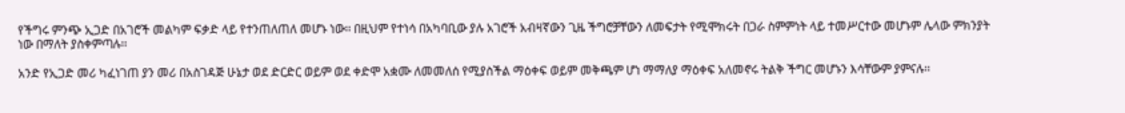የችግሩ ምንጭ ኢጋድ በአገሮች መልካም ፍቃድ ላይ የተንጠለጠለ መሆኑ ነው፡፡ በዚህም የተነሳ በአካባቢው ያሉ አገሮች አብዛኛውን ጊዜ ችግሮቻቸውን ለመፍታት የሚሞክሩት በጋራ ስምምነት ላይ ተመሥርተው መሆኑም ሌላው ምክንያት ነው በማለት ያስቀምጣሉ፡፡

አንድ የኢጋድ መሪ ካፈነገጠ ያን መሪ በአስገዳጅ ሁኔታ ወደ ድርድር ወይም ወደ ቀድሞ አቋሙ ለመመለሰ የሚያስችል ማዕቀፍ ወይም መቅጫም ሆነ ማማለያ ማዕቀፍ አለመኖሩ ትልቅ ችግር መሆኑን እሳቸውም ያምናሉ፡፡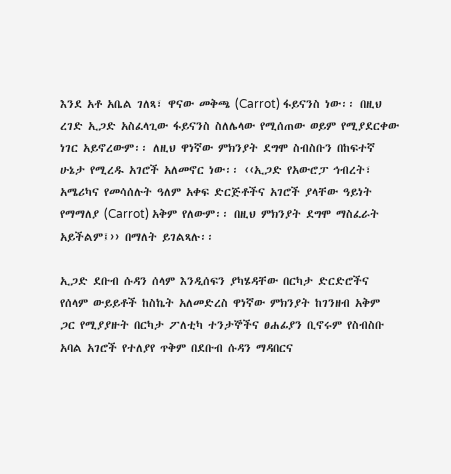እንደ አቶ አቤል ገለጻ፣ ዋናው መቅጫ (Carrot) ፋይናንስ ነው፡፡ በዚህ ረገድ ኢጋድ አስፈላጊው ፋይናንስ ስለሌላው የሚሰጠው ወይም የሚያደርቀው ነገር አይኖረውም፡፡ ለዚህ ዋነኛው ምክንያት ደግሞ ስብስቡን በከፍተኛ ሁኔታ የሚረዱ አገሮች አለመኖር ነው፡፡ ‹‹ኢጋድ የአውሮፓ ኅብረት፣ አሜሪካና የመሳሰሉት ዓለም አቀፍ ድርጅቶችና አገሮች ያላቸው ዓይነት የማማለያ (Carrot) አቅም የለውም፡፡ በዚህ ምክንያት ደግሞ ማስፈራት አይችልም፤›› በማለት ይገልጻሉ፡፡

ኢጋድ ደቡብ ሱዳን ሰላም እንዲሰፍን ያካሄዳቸው በርካታ ድርድሮችና የሰላም ውይይቶች ከስኬት አለመድረስ ዋነኛው ምክንያት ከገንዘብ አቅም ጋር የሚያያዙት በርካታ ፖለቲካ ተንታኞችና ፀሐፊያን ቢኖሩም የስብስቡ አባል አገሮች የተለያየ ጥቅም በደቡብ ሱዳን ማዳበርና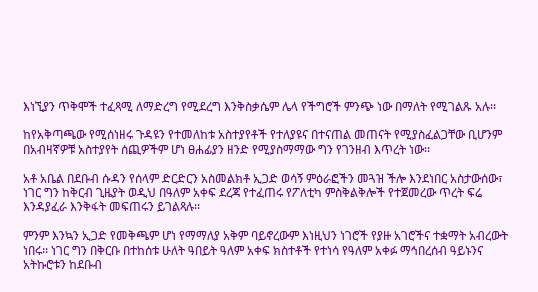እነኚያን ጥቅሞች ተፈጻሚ ለማድረግ የሚደረግ እንቅስቃሴም ሌላ የችግሮች ምንጭ ነው በማለት የሚገልጹ አሉ፡፡

ከየአቅጣጫው የሚሰነዘሩ ጉዳዩን የተመለከቱ አስተያየቶች የተለያዩና በተናጠል መጠናት የሚያስፈልጋቸው ቢሆንም በአብዛኛዎቹ አስተያየት ሰጪዎችም ሆነ ፀሐፊያን ዘንድ የሚያስማማው ግን የገንዘብ እጥረት ነው፡፡

አቶ አቤል በደቡብ ሱዳን የሰላም ድርድርን አስመልክቶ ኢጋድ ወሳኝ ምዕራፎችን መጓዝ ችሎ እንደነበር አስታውሰው፣ ነገር ግን ከቅርብ ጊዜያት ወዲህ በዓለም አቀፍ ደረጃ የተፈጠሩ የፖለቲካ ምስቅልቅሎች የተጀመረው ጥረት ፍሬ እንዳያፈራ እንቅፋት መፍጠሩን ይገልጻሉ፡፡

ምንም እንኳን ኢጋድ የመቅጫም ሆነ የማማለያ አቅም ባይኖረውም እነዚህን ነገሮች የያዙ አገሮችና ተቋማት አብረውት ነበሩ፡፡ ነገር ግን በቅርቡ በተከሰቱ ሁለት ዓበይት ዓለም አቀፍ ክስተቶች የተነሳ የዓለም አቀፉ ማኅበረሰብ ዓይኑንና አትኩሮቱን ከደቡብ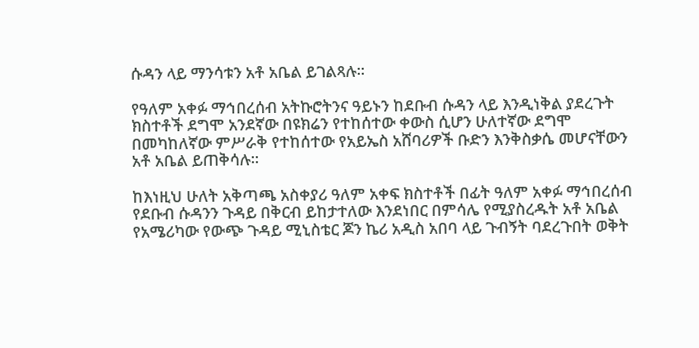ሱዳን ላይ ማንሳቱን አቶ አቤል ይገልጻሉ፡፡

የዓለም አቀፉ ማኅበረሰብ አትኩሮትንና ዓይኑን ከደቡብ ሱዳን ላይ እንዲነቅል ያደረጉት ክስተቶች ደግሞ አንደኛው በዩክሬን የተከሰተው ቀውስ ሲሆን ሁለተኛው ደግሞ በመካከለኛው ምሥራቅ የተከሰተው የአይኤስ አሸባሪዎች ቡድን እንቅስቃሴ መሆናቸውን አቶ አቤል ይጠቅሳሉ፡፡

ከእነዚህ ሁለት አቅጣጫ አስቀያሪ ዓለም አቀፍ ክስተቶች በፊት ዓለም አቀፉ ማኅበረሰብ የደቡብ ሱዳንን ጉዳይ በቅርብ ይከታተለው እንደነበር በምሳሌ የሚያስረዱት አቶ አቤል የአሜሪካው የውጭ ጉዳይ ሚኒስቴር ጆን ኬሪ አዲስ አበባ ላይ ጉብኝት ባደረጉበት ወቅት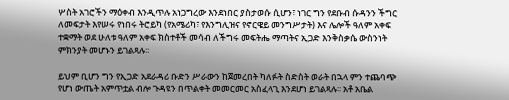ሦስት አገሮችን ማዕቀብ እንዲጥሉ አነጋግረው እንደነበር ያስታወሱ ሲሆን፣ ነገር ግን የደቡብ ሱዳንን ችግር ለመፍታት እየሠሩ የነበሩ ትሮይካ (የአሜሪካ፣ የእንግሊዝና የኖርዌይ መንግሥታት) እና ሌሎች ዓለም አቀፍ ተቋማት ወደ ሁለቱ ዓለም አቀፍ ክስተቶች መሳብ ለችግሩ መፍትሔ ማጣትና ኢጋድ እንቅስቃሴ ውስንነት ምክንያት መሆኑን ይገልጻሉ፡፡

ይህም ቢሆን ግን የኢጋድ አደራዳሪ ቡድን ሥራውን ከጀመረበት ካለፉት ስድስት ወራት በኋላ ምን ተጨባጭ የሆነ ውጤት አምጥቷል ብሎ ጉዳዩን በጥልቀት መመርመር አስፈላጊ እንደሆነ ይገልጻሉ፡፡ አቶ አቤል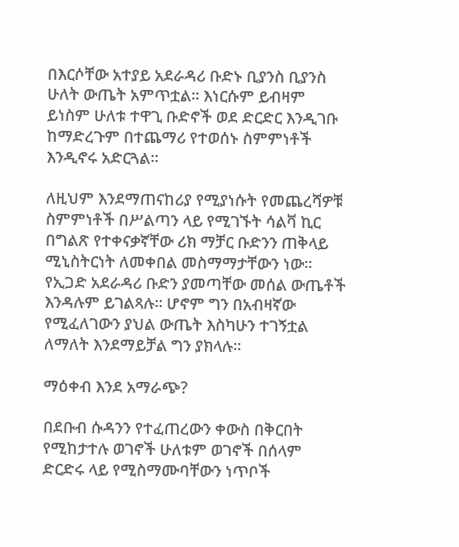በእርሶቸው አተያይ አደራዳሪ ቡድኑ ቢያንስ ቢያንስ ሁለት ውጤት አምጥቷል፡፡ እነርሱም ይብዛም ይነስም ሁለቱ ተዋጊ ቡድኖች ወደ ድርድር እንዲገቡ ከማድረጉም በተጨማሪ የተወሰኑ ስምምነቶች እንዲኖሩ አድርጓል፡፡

ለዚህም እንደማጠናከሪያ የሚያነሱት የመጨረሻዎቹ ስምምነቶች በሥልጣን ላይ የሚገኙት ሳልቫ ኪር በግልጽ የተቀናቃኛቸው ሪክ ማቻር ቡድንን ጠቅላይ ሚኒስትርነት ለመቀበል መስማማታቸውን ነው፡፡ የኢጋድ አደራዳሪ ቡድን ያመጣቸው መሰል ውጤቶች እንዳሉም ይገልጻሉ፡፡ ሆኖም ግን በአብዛኛው የሚፈለገውን ያህል ውጤት እስካሁን ተገኝቷል ለማለት እንደማይቻል ግን ያክላሉ፡፡

ማዕቀብ እንደ አማራጭ?

በደቡብ ሱዳንን የተፈጠረውን ቀውስ በቅርበት የሚከታተሉ ወገኖች ሁለቱም ወገኖች በሰላም ድርድሩ ላይ የሚስማሙባቸውን ነጥቦች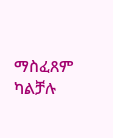ማስፈጸም ካልቻሉ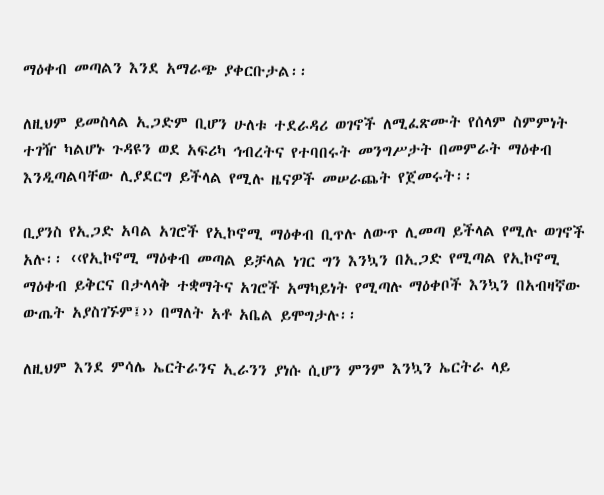ማዕቀብ መጣልን እንደ አማራጭ ያቀርቡታል፡፡

ለዚህም ይመስላል ኢጋድም ቢሆን ሁለቱ ተደራዳሪ ወገኖች ለሚፈጽሙት የሰላም ስምምነት ተገዥ ካልሆኑ ጉዳዩን ወደ አፍሪካ ኅብረትና የተባበሩት መንግሥታት በመምራት ማዕቀብ እንዲጣልባቸው ሊያደርግ ይችላል የሚሉ ዜናዎች መሠራጨት የጀመሩት፡፡

ቢያንስ የኢጋድ አባል አገሮች የኢኮኖሚ ማዕቀብ ቢጥሉ ለውጥ ሊመጣ ይችላል የሚሉ ወገኖች አሉ፡፡ ‹‹የኢኮኖሚ ማዕቀብ መጣል ይቻላል ነገር ግን እንኳን በኢጋድ የሚጣል የኢኮኖሚ ማዕቀብ ይቅርና በታላላቅ ተቋማትና አገሮች አማካይነት የሚጣሉ ማዕቀቦች እንኳን በአብዛኛው ውጤት አያስገኙም፤›› በማለት አቶ አቤል ይሞግታሉ፡፡

ለዚህም እንደ ምሳሌ ኤርትራንና ኢራንን ያነሱ ሲሆን ምንም እንኳን ኤርትራ ላይ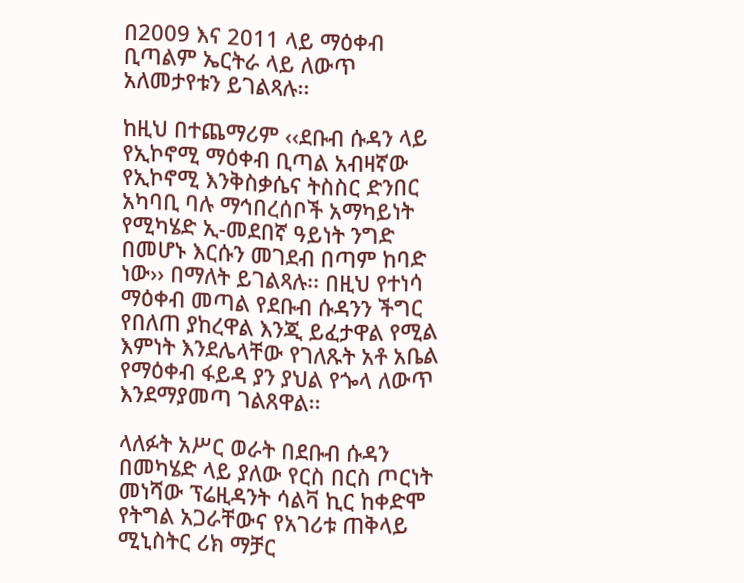በ2009 እና 2011 ላይ ማዕቀብ ቢጣልም ኤርትራ ላይ ለውጥ አለመታየቱን ይገልጻሉ፡፡

ከዚህ በተጨማሪም ‹‹ደቡብ ሱዳን ላይ የኢኮኖሚ ማዕቀብ ቢጣል አብዛኛው የኢኮኖሚ እንቅስቃሴና ትስስር ድንበር አካባቢ ባሉ ማኅበረሰቦች አማካይነት የሚካሄድ ኢ-መደበኛ ዓይነት ንግድ በመሆኑ እርሱን መገደብ በጣም ከባድ ነው›› በማለት ይገልጻሉ፡፡ በዚህ የተነሳ ማዕቀብ መጣል የደቡብ ሱዳንን ችግር የበለጠ ያከረዋል እንጂ ይፈታዋል የሚል እምነት እንደሌላቸው የገለጹት አቶ አቤል የማዕቀብ ፋይዳ ያን ያህል የጐላ ለውጥ እንደማያመጣ ገልጸዋል፡፡

ላለፉት አሥር ወራት በደቡብ ሱዳን በመካሄድ ላይ ያለው የርስ በርስ ጦርነት መነሻው ፕሬዚዳንት ሳልቫ ኪር ከቀድሞ የትግል አጋራቸውና የአገሪቱ ጠቅላይ ሚኒስትር ሪክ ማቻር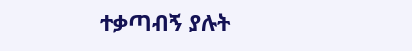ተቃጣብኝ ያሉት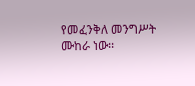የመፈንቅለ መንግሥት ሙከራ ነው፡፡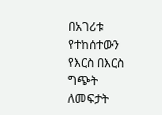በአገሪቱ የተከሰተውን የእርስ በእርስ ግጭት ለመፍታት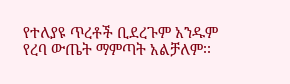የተለያዩ ጥረቶች ቢደረጉም አንዱም የረባ ውጤት ማምጣት አልቻለም፡፡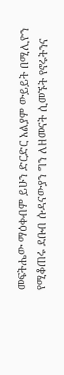መፍትሔው ማዕቀብም ይሁን ድርድር አልያም ውይይት በሚሊዮን የሚቆጠሩ ደቡብ ሱዳናውያን ግን ለዘመናት ሲመኙት የኖሩትንና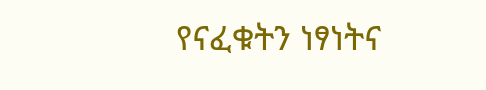የናፈቁትን ነፃነትና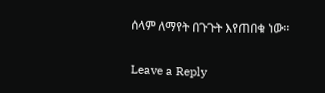ሰላም ለማየት በጉጉት እየጠበቁ ነው፡፡

Leave a Reply